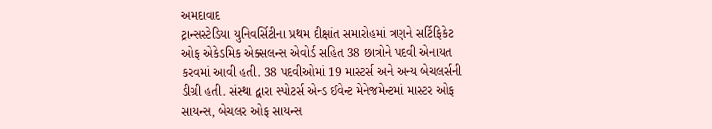અમદાવાદ
ટ્રાન્સસ્ટેડિયા યુનિવર્સિટીના પ્રથમ દીક્ષાંત સમારોહમાં ત્રણને સર્ટિફિકેટ ઓફ એકેડમિક એક્સલન્સ એવોર્ડ સહિત 38 છાત્રોને પદવી એનાયત કરવમાં આવી હતી. 38 પદવીઓમાં 19 માસ્ટર્સ અને અન્ય બેચલર્સની ડીગ્રી હતી. સંસ્થા દ્વારા સ્પોટર્સ એન્ડ ઈવેન્ટ મેનેજમેન્ટમાં માસ્ટર ઓફ સાયન્સ, બેચલર ઓફ સાયન્સ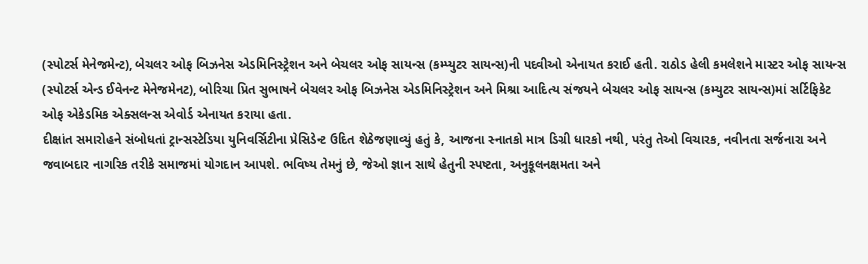(સ્પોટર્સ મેનેજમેન્ટ), બેચલર ઓફ બિઝનેસ એડમિનિસ્ટ્રેશન અને બેચલર ઓફ સાયન્સ (કમ્પ્યુટર સાયન્સ)ની પદવીઓ એનાયત કરાઈ હતી. રાઠોડ હેલી કમલેશને માસ્ટર ઓફ સાયન્સ (સ્પોટર્સ એન્ડ ઈવેનન્ટ મેનેજમેનટ), બોરિચા પ્રિત સુભાષને બેચલર ઓફ બિઝનેસ એડમિનિસ્ટ્રેશન અને મિશ્રા આદિત્ય સંજયને બેચલર ઓફ સાયન્સ (કમ્યુટર સાયન્સ)માં સર્ટિફિકેટ ઓફ એકેડમિક એક્સલન્સ એવોર્ડ એનાયત કરાયા હતા.
દીક્ષાંત સમારોહને સંબોધતાં ટ્રાન્સસ્ટેડિયા યુનિવર્સિટીના પ્રેસિડેન્ટ ઉદિત શેઠેજણાવ્યું હતું કે, આજના સ્નાતકો માત્ર ડિગ્રી ધારકો નથી, પરંતુ તેઓ વિચારક, નવીનતા સર્જનારા અને જવાબદાર નાગરિક તરીકે સમાજમાં યોગદાન આપશે. ભવિષ્ય તેમનું છે, જેઓ જ્ઞાન સાથે હેતુની સ્પષ્ટતા, અનુકૂલનક્ષમતા અને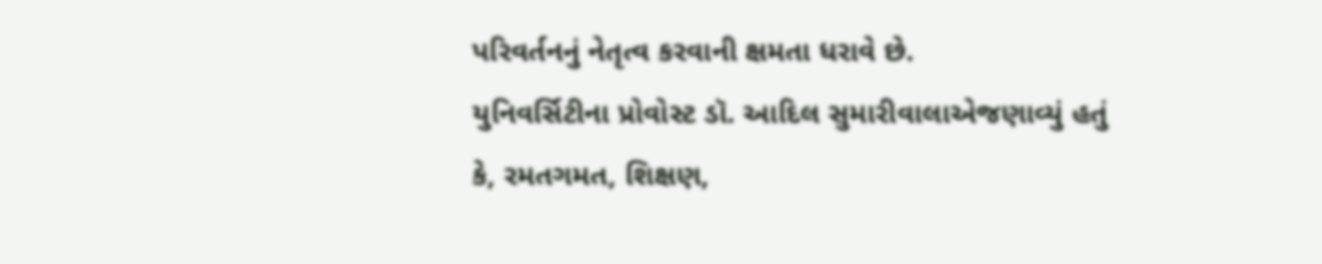પરિવર્તનનું નેતૃત્વ કરવાની ક્ષમતા ધરાવે છે.
યુનિવર્સિટીના પ્રોવોસ્ટ ડૉ. આદિલ સુમારીવાલાએજણાવ્યું હતું કે, રમતગમત, શિક્ષણ,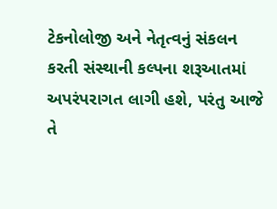ટેકનોલોજી અને નેતૃત્વનું સંકલન કરતી સંસ્થાની કલ્પના શરૂઆતમાં અપરંપરાગત લાગી હશે, પરંતુ આજે તે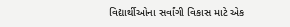વિદ્યાર્થીઓના સર્વાંગી વિકાસ માટે એક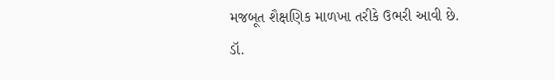મજબૂત શૈક્ષણિક માળખા તરીકે ઉભરી આવી છે.
ડૉ.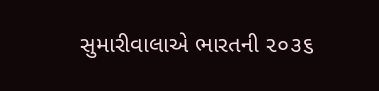સુમારીવાલાએ ભારતની ૨૦૩૬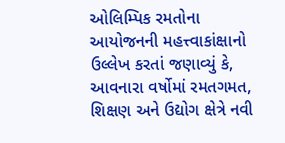ઓલિમ્પિક રમતોના આયોજનની મહત્ત્વાકાંક્ષાનો ઉલ્લેખ કરતાં જણાવ્યું કે, આવનારા વર્ષોમાં રમતગમત, શિક્ષણ અને ઉદ્યોગ ક્ષેત્રે નવી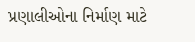પ્રણાલીઓના નિર્માણ માટે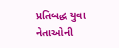પ્રતિબદ્ધ યુવા નેતાઓની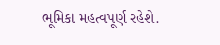ભૂમિકા મહત્વપૂર્ણ રહેશે.